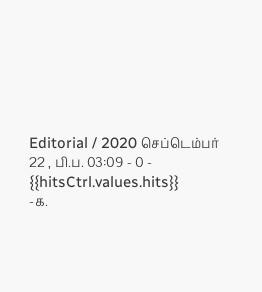Editorial / 2020 செப்டெம்பர் 22 , பி.ப. 03:09 - 0 - {{hitsCtrl.values.hits}}
-க.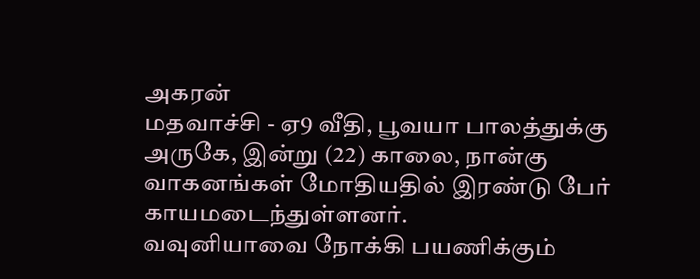அகரன்
மதவாச்சி - ஏ9 வீதி, பூவயா பாலத்துக்கு அருகே, இன்று (22) காலை, நான்கு வாகனங்கள் மோதியதில் இரண்டு பேர் காயமடைந்துள்ளனர்.
வவுனியாவை நோக்கி பயணிக்கும்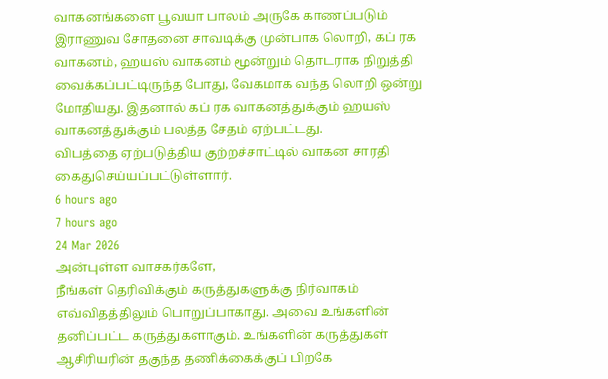வாகனங்களை பூவயா பாலம் அருகே காணப்படும் இராணுவ சோதனை சாவடிக்கு முன்பாக லொறி, கப் ரக வாகனம், ஹயஸ் வாகனம் மூன்றும் தொடராக நிறுத்தி வைக்கப்பட்டிருந்த போது, வேகமாக வந்த லொறி ஒன்று மோதியது. இதனால் கப் ரக வாகனத்துக்கும் ஹயஸ் வாகனத்துக்கும் பலத்த சேதம் ஏற்பட்டது.
விபத்தை ஏற்படுத்திய குற்றச்சாட்டில் வாகன சாரதி கைதுசெய்யப்பட்டுள்ளார்.
6 hours ago
7 hours ago
24 Mar 2026
அன்புள்ள வாசகர்களே,
நீங்கள் தெரிவிக்கும் கருத்துகளுக்கு நிர்வாகம் எவ்விதத்திலும் பொறுப்பாகாது. அவை உங்களின் தனிப்பட்ட கருத்துகளாகும். உங்களின் கருத்துகள் ஆசிரியரின் தகுந்த தணிக்கைக்குப் பிறகே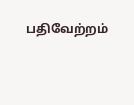பதிவேற்றம்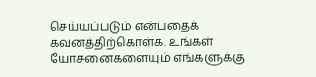செய்யப்படும் என்பதைக் கவனத்திற்கொள்க. உங்கள் யோசனைகளையும் எங்களுக்கு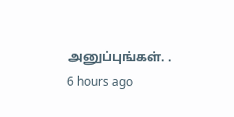அனுப்புங்கள். .
6 hours ago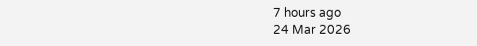7 hours ago
24 Mar 2026